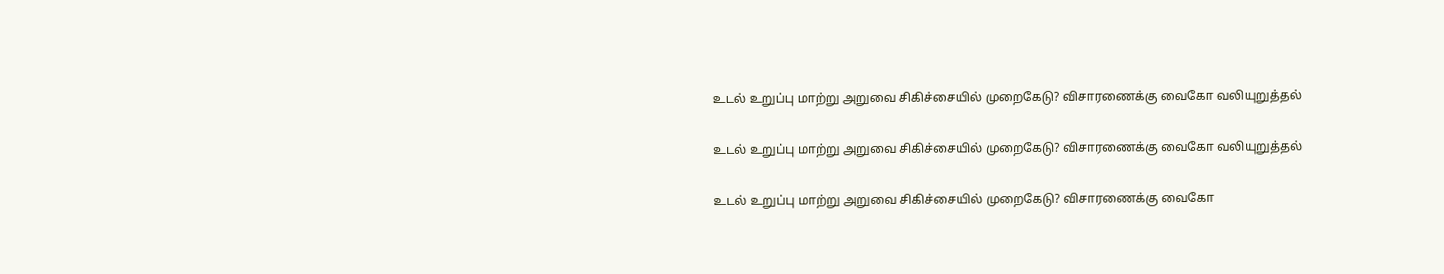உடல் உறுப்பு மாற்று அறுவை சிகிச்சையில் முறைகேடு? விசாரணைக்கு வைகோ வலியுறுத்தல்

உடல் உறுப்பு மாற்று அறுவை சிகிச்சையில் முறைகேடு? விசாரணைக்கு வைகோ வலியுறுத்தல்

உடல் உறுப்பு மாற்று அறுவை சிகிச்சையில் முறைகேடு? விசாரணைக்கு வைகோ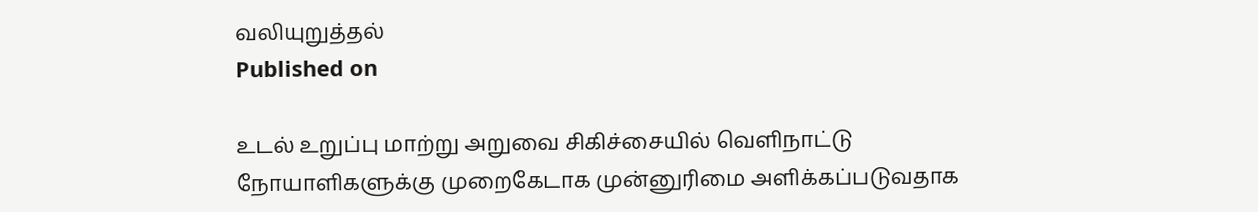வலியுறுத்தல்
Published on

உடல் உறுப்பு மாற்று அறுவை சிகிச்சையில் வெளிநாட்டு நோயாளிகளுக்கு முறைகேடாக முன்னுரிமை அளிக்கப்படுவதாக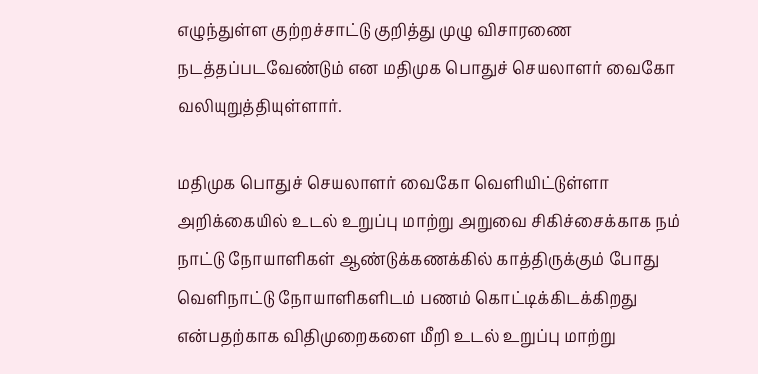எழுந்துள்ள குற்றச்சாட்டு குறித்து முழு விசாரணை நடத்தப்படவேண்டும் என மதிமுக பொதுச் செயலாளர் வைகோ வலியுறுத்தியுள்ளார்.

மதிமுக பொதுச் செயலாளர் வைகோ வெளியிட்டுள்ளா அறிக்கையில் உடல் உறுப்பு மாற்று அறுவை சிகிச்சைக்காக நம் நாட்டு நோயாளிகள் ஆண்டுக்கணக்கில் காத்திருக்கும் போது வெளிநாட்டு நோயாளிகளிடம் பணம் கொட்டிக்கிடக்கிறது என்பதற்காக விதிமுறைகளை மீறி உடல் உறுப்பு மாற்று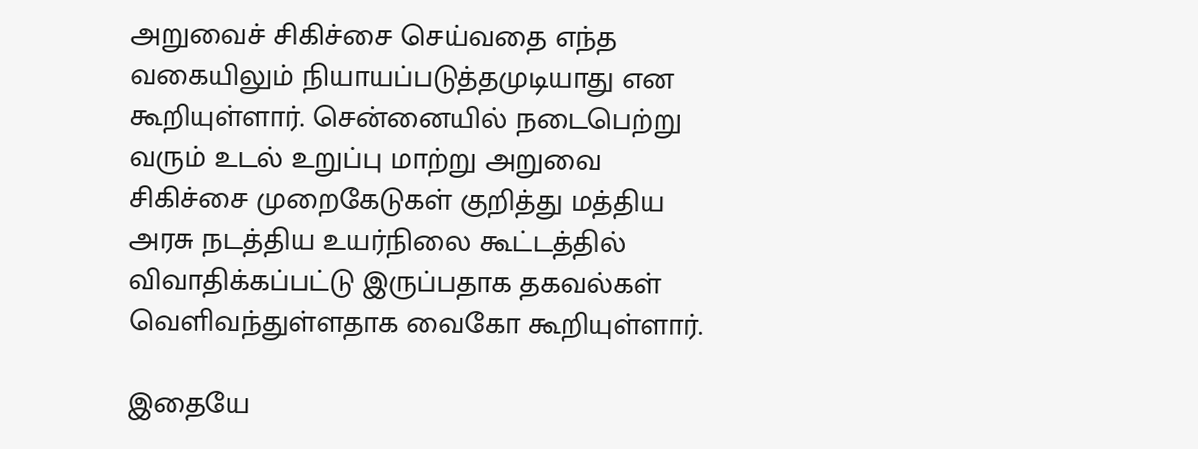அறுவைச் சிகிச்சை செய்வதை எந்த வகையிலும் நியாயப்படுத்தமுடியாது என கூறியுள்ளார். சென்னையில் நடைபெற்று வரும் உடல் உறுப்பு மாற்று அறுவை சிகிச்சை முறைகேடுகள் குறித்து மத்திய அரசு நடத்திய உயர்நிலை கூட்டத்தில் விவாதிக்கப்பட்டு இருப்பதாக தகவல்கள் வெளிவந்துள்ளதாக வைகோ கூறியுள்ளார்.

இதையே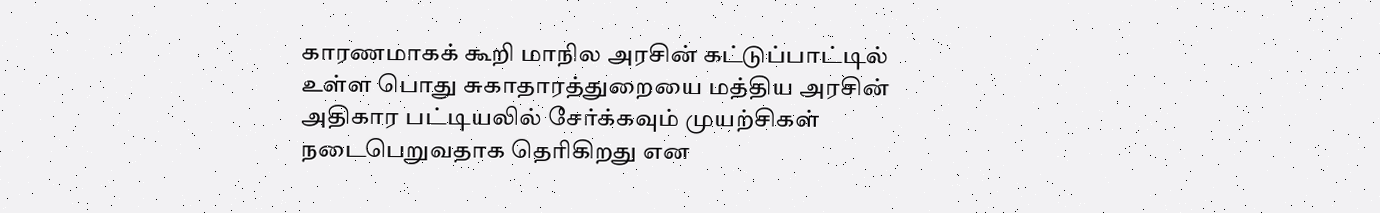காரணமாகக் கூறி மாநில அரசின் கட்டுப்பாட்டில் உள்ள பொது சுகாதாரத்துறையை மத்திய அரசின் அதிகார பட்டியலில் சேர்க்கவும் முயற்சிகள் நடைபெறுவதாக தெரிகிறது என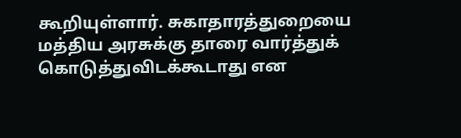கூறியுள்ளார். சுகாதாரத்துறையை மத்திய அரசுக்கு தாரை வார்த்துக் கொடுத்துவிடக்கூடாது என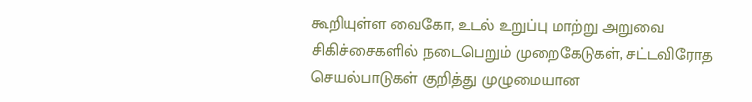கூறியுள்ள வைகோ, உடல் உறுப்பு மாற்று அறுவை சிகிச்சைகளில் நடைபெறும் முறைகேடுகள், சட்டவிரோத செயல்பாடுகள் குறித்து முழுமையான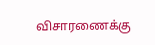விசாரணைக்கு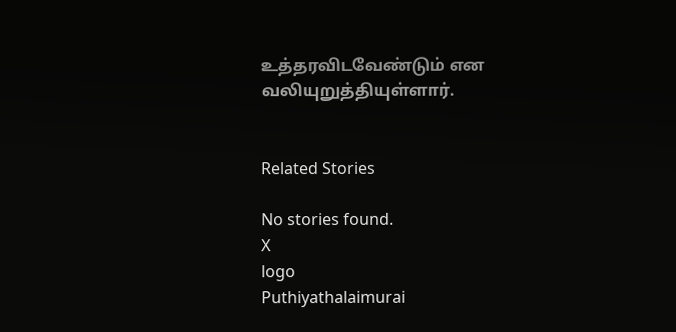உத்தரவிடவேண்டும் என வலியுறுத்தியுள்ளார்.


Related Stories

No stories found.
X
logo
Puthiyathalaimurai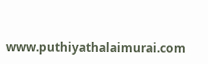www.puthiyathalaimurai.com